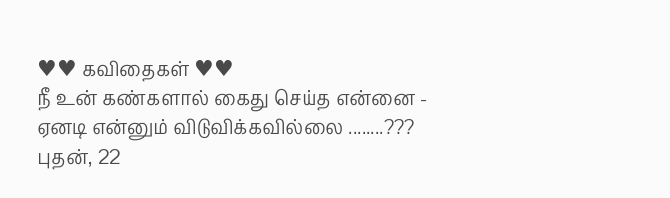♥♥ கவிதைகள் ♥♥
நீ உன் கண்களால் கைது செய்த என்னை - ஏனடி என்னும் விடுவிக்கவில்லை ........???
புதன், 22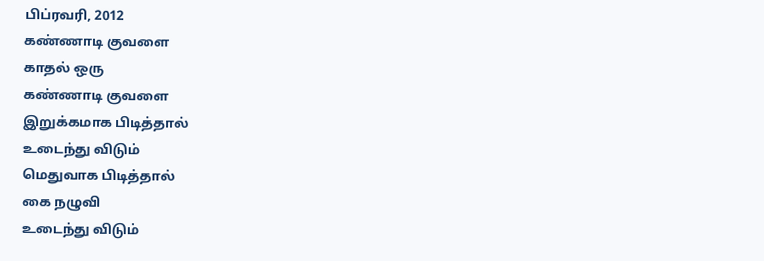பிப்ரவரி, 2012
கண்ணாடி குவளை
காதல் ஒரு
கண்ணாடி குவளை
இறுக்கமாக பிடித்தால்
உடைந்து விடும்
மெதுவாக பிடித்தால்
கை நழுவி
உடைந்து விடும்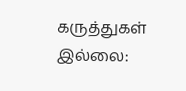கருத்துகள் இல்லை: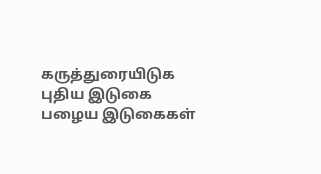கருத்துரையிடுக
புதிய இடுகை
பழைய இடுகைகள்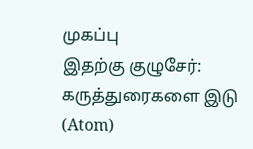முகப்பு
இதற்கு குழுசேர்:
கருத்துரைகளை இடு (Atom)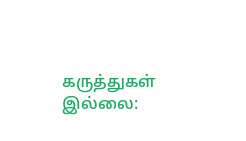கருத்துகள் இல்லை: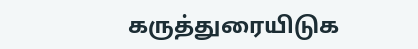கருத்துரையிடுக